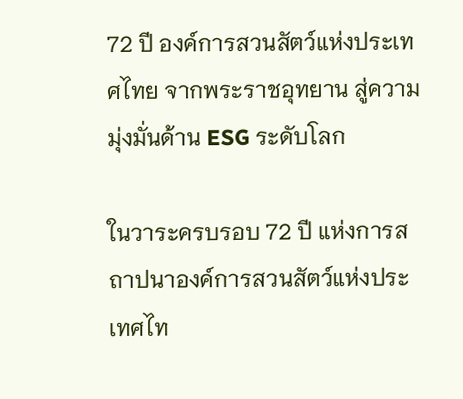72 ปี องค์การสวนสัตว์แห่งประเทศไทย จากพระราชอุทยาน สู่ความมุ่งมั่นด้าน ESG ระดับโลก

ในวาระครบรอบ 72 ปี แห่งการสถาปนาองค์การสวนสัตว์แห่งประเทศไท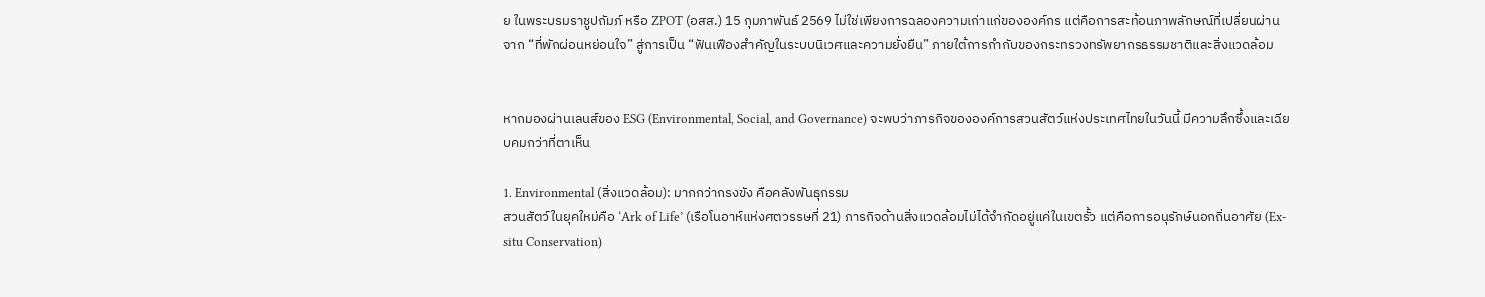ย ในพระบรมราชูปถัมภ์ หรือ ZPOT (อสส.) 15 กุมภาพันธ์ 2569 ไม่ใช่เพียงการฉลองความเก่าแก่ขององค์กร แต่คือการสะท้อนภาพลักษณ์ที่เปลี่ยนผ่านจาก “ที่พักผ่อนหย่อนใจ” สู่การเป็น “ฟันเฟืองสำคัญในระบบนิเวศและความยั่งยืน” ภายใต้การกำกับของกระทรวงทรัพยากรธรรมชาติและสิ่งแวดล้อม


หากมองผ่านเลนส์ของ ESG (Environmental, Social, and Governance) จะพบว่าภารกิจขององค์การสวนสัตว์แห่งประเทศไทยในวันนี้ มีความลึกซึ้งและเฉียบคมกว่าที่ตาเห็น

1. Environmental (สิ่งแวดล้อม): มากกว่ากรงขัง คือคลังพันธุกรรม
สวนสัตว์ในยุคใหม่คือ ‘Ark of Life’ (เรือโนอาห์แห่งศตวรรษที่ 21) ภารกิจด้านสิ่งแวดล้อมไม่ได้จำกัดอยู่แค่ในเขตรั้ว แต่คือการอนุรักษ์นอกถิ่นอาศัย (Ex-situ Conservation)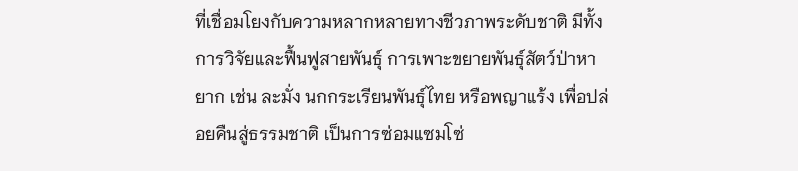ที่เชื่อมโยงกับความหลากหลายทางชีวภาพระดับชาติ มีทั้งการวิจัยและฟื้นฟูสายพันธุ์ การเพาะขยายพันธุ์สัตว์ป่าหายาก เช่น ละมั่ง นกกระเรียนพันธุ์ไทย หรือพญาแร้ง เพื่อปล่อยคืนสู่ธรรมชาติ เป็นการซ่อมแซมโซ่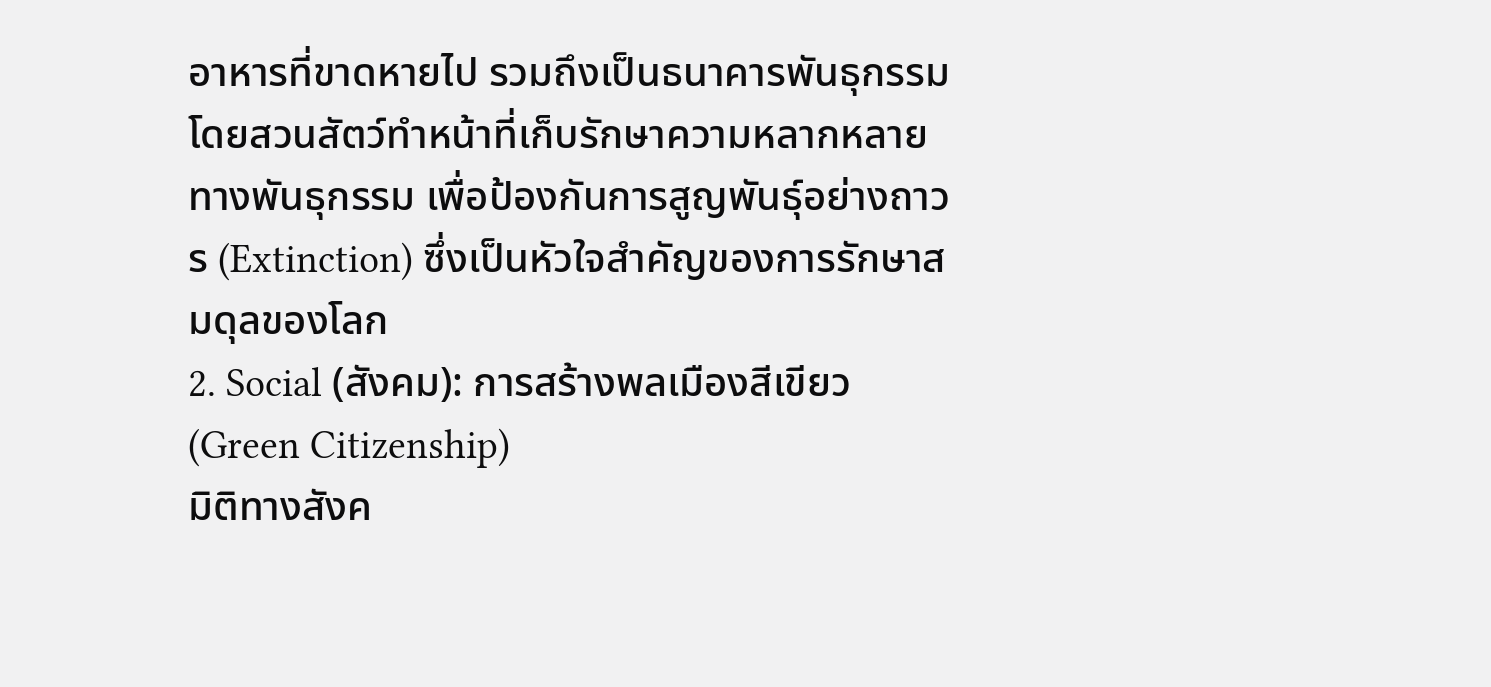อาหารที่ขาดหายไป รวมถึงเป็นธนาคารพันธุกรรม โดยสวนสัตว์ทำหน้าที่เก็บรักษาความหลากหลายทางพันธุกรรม เพื่อป้องกันการสูญพันธุ์อย่างถาวร (Extinction) ซึ่งเป็นหัวใจสำคัญของการรักษาสมดุลของโลก
2. Social (สังคม): การสร้างพลเมืองสีเขียว (Green Citizenship)
มิติทางสังค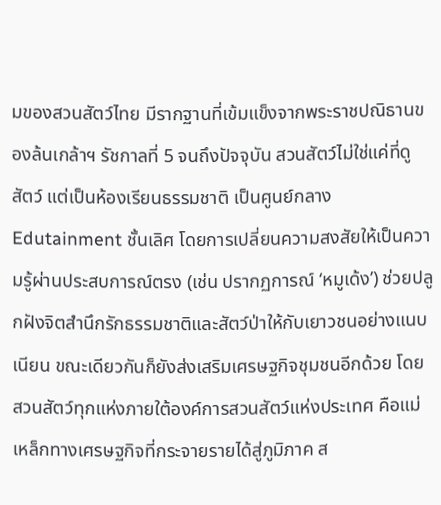มของสวนสัตว์ไทย มีรากฐานที่เข้มแข็งจากพระราชปณิธานของล้นเกล้าฯ รัชกาลที่ 5 จนถึงปัจจุบัน สวนสัตว์ไม่ใช่แค่ที่ดูสัตว์ แต่เป็นห้องเรียนธรรมชาติ เป็นศูนย์กลางEdutainment ชั้นเลิศ โดยการเปลี่ยนความสงสัยให้เป็นความรู้ผ่านประสบการณ์ตรง (เช่น ปรากฏการณ์ ‘หมูเด้ง’) ช่วยปลูกฝังจิตสำนึกรักธรรมชาติและสัตว์ป่าให้กับเยาวชนอย่างแนบเนียน ขณะเดียวกันก็ยังส่งเสริมเศรษฐกิจชุมชนอีกด้วย โดยสวนสัตว์ทุกแห่งภายใต้องค์การสวนสัตว์แห่งประเทศ คือแม่เหล็กทางเศรษฐกิจที่กระจายรายได้สู่ภูมิภาค ส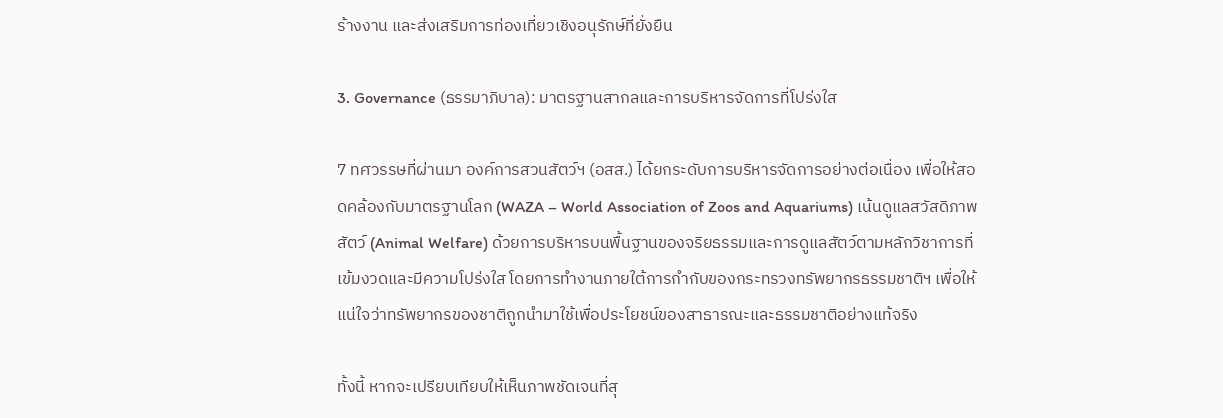ร้างงาน และส่งเสริมการท่องเที่ยวเชิงอนุรักษ์ที่ยั่งยืน

3. Governance (ธรรมาภิบาล): มาตรฐานสากลและการบริหารจัดการที่โปร่งใส

7 ทศวรรษที่ผ่านมา องค์การสวนสัตว์ฯ (อสส.) ได้ยกระดับการบริหารจัดการอย่างต่อเนื่อง เพื่อให้สอดคล้องกับมาตรฐานโลก (WAZA – World Association of Zoos and Aquariums) เน้นดูแลสวัสดิภาพสัตว์ (Animal Welfare) ด้วยการบริหารบนพื้นฐานของจริยธรรมและการดูแลสัตว์ตามหลักวิชาการที่เข้มงวดและมีความโปร่งใส โดยการทำงานภายใต้การกำกับของกระทรวงทรัพยากรธรรมชาติฯ เพื่อให้แน่ใจว่าทรัพยากรของชาติถูกนำมาใช้เพื่อประโยชน์ของสาธารณะและธรรมชาติอย่างแท้จริง

ทั้งนี้ หากจะเปรียบเทียบให้เห็นภาพชัดเจนที่สุ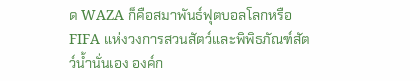ด WAZA ก็คือสมาพันธ์ฟุตบอลโลกหรือ FIFA แห่งวงการสวนสัตว์และพิพิธภัณฑ์สัตว์น้ำนั่นเอง องค์ก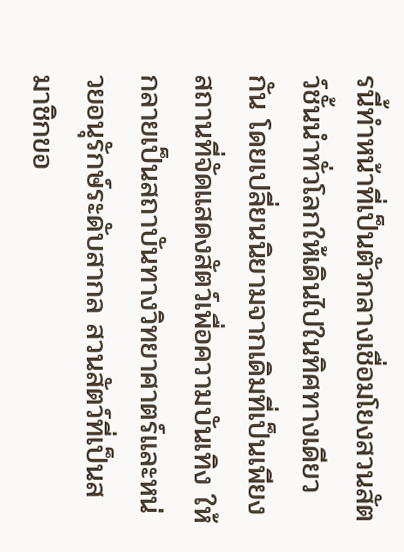รนี้ทำหน้าที่เป็นตัวกลางเชื่อมโยงสวนสัตว์ชั้นนำทั่วโลกให้เดินไปในทิศทางเดียวกัน โดยเปลี่ยนนิยามจากเดิมที่เป็นเพียงสถานที่จัดแสดงสัตว์เพื่อความบันเทิง ให้กลายเป็นสถาบันทางวิทยาศาตร์และหน่วยอนุรักษ์ระดับสากล สวนสัตว์ที่เป็นสมาชิกขอ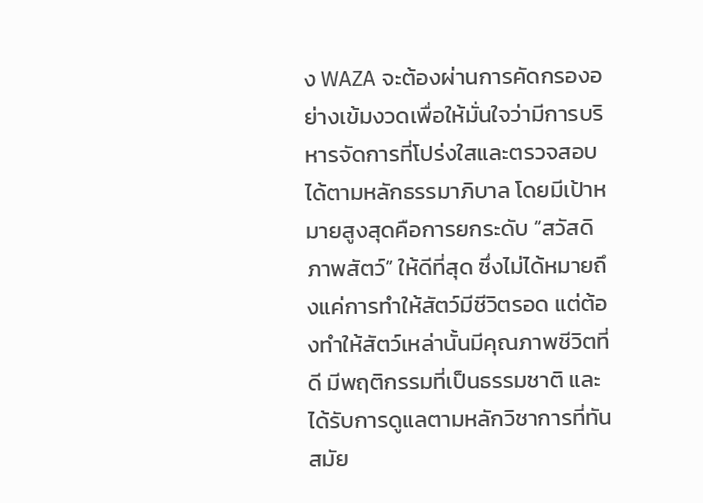ง WAZA จะต้องผ่านการคัดกรองอย่างเข้มงวดเพื่อให้มั่นใจว่ามีการบริหารจัดการที่โปร่งใสและตรวจสอบได้ตามหลักธรรมาภิบาล โดยมีเป้าหมายสูงสุดคือการยกระดับ “สวัสดิภาพสัตว์” ให้ดีที่สุด ซึ่งไม่ได้หมายถึงแค่การทำให้สัตว์มีชีวิตรอด แต่ต้องทำให้สัตว์เหล่านั้นมีคุณภาพชีวิตที่ดี มีพฤติกรรมที่เป็นธรรมชาติ และได้รับการดูแลตามหลักวิชาการที่ทันสมัย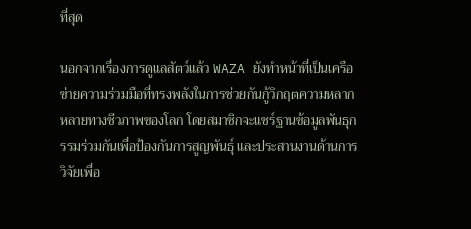ที่สุด

นอกจากเรื่องการดูแลสัตว์แล้ว WAZA ยังทำหน้าที่เป็นเครือข่ายความร่วมมือที่ทรงพลังในการช่วยกันกู้วิกฤตความหลากหลายทางชีวภาพของโลก โดยสมาชิกจะแชร์ฐานข้อมูลพันธุกรรมร่วมกันเพื่อป้องกันการสูญพันธุ์ และประสานงานด้านการวิจัยเพื่อ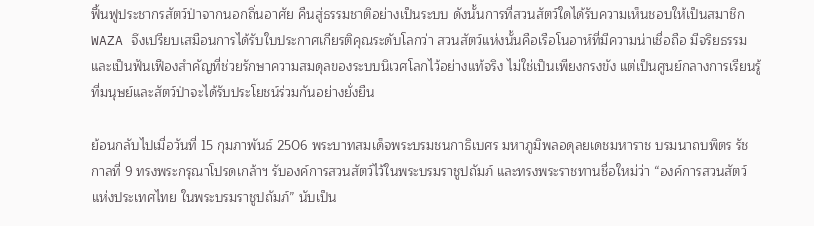ฟื้นฟูประชากรสัตว์ป่าจากนอกถิ่นอาศัย คืนสู่ธรรมชาติอย่างเป็นระบบ ดังนั้นการที่สวนสัตว์ใดได้รับความเห็นชอบให้เป็นสมาชิก WAZA จึงเปรียบเสมือนการได้รับใบประกาศเกียรติคุณระดับโลกว่า สวนสัตว์แห่งนั้นคือเรือโนอาห์ที่มีความน่าเชื่อถือ มีจริยธรรม และเป็นฟันเฟืองสำคัญที่ช่วยรักษาความสมดุลของระบบนิเวศโลกไว้อย่างแท้จริง ไม่ใช่เป็นเพียงกรงขัง แต่เป็นศูนย์กลางการเรียนรู้ที่มนุษย์และสัตว์ป่าจะได้รับประโยชน์ร่วมกันอย่างยั่งยืน

ย้อนกลับไปเมื่อวันที่ 15 กุมภาพันธ์ 2506 พระบาทสมเด็จพระบรมชนกาธิเบศร มหาภูมิพลอดุลยเดชมหาราช บรมนาถบพิตร รัชกาลที่ 9 ทรงพระกรุณาโปรดเกล้าฯ รับองค์การสวนสัตว์ไว้ในพระบรมราชูปถัมภ์ และทรงพระราชทานชื่อใหม่ว่า “องค์การสวนสัตว์แห่งประเทศไทย ในพระบรมราชูปถัมภ์” นับเป็น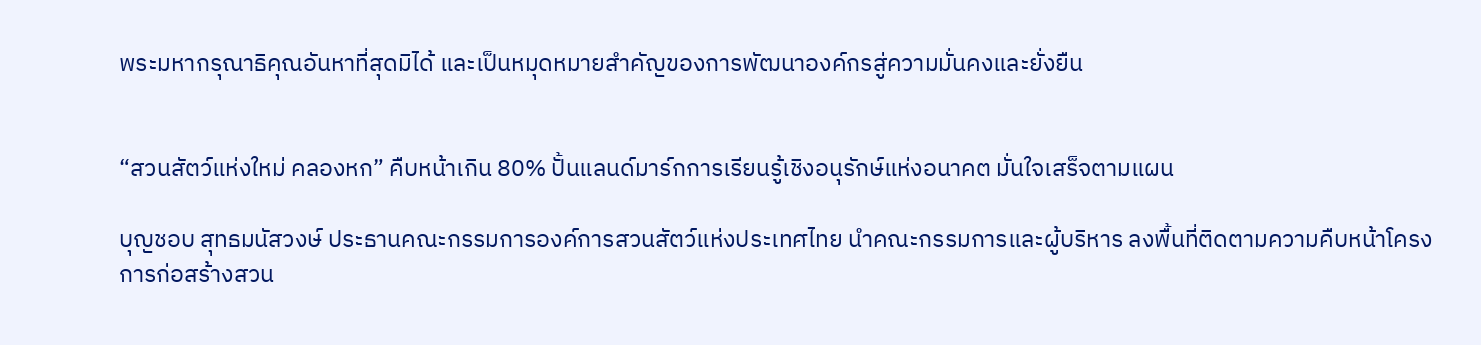พระมหากรุณาธิคุณอันหาที่สุดมิได้ และเป็นหมุดหมายสำคัญของการพัฒนาองค์กรสู่ความมั่นคงและยั่งยืน


“สวนสัตว์แห่งใหม่ คลองหก” คืบหน้าเกิน 80% ปั้นแลนด์มาร์กการเรียนรู้เชิงอนุรักษ์แห่งอนาคต มั่นใจเสร็จตามแผน

บุญชอบ สุทธมนัสวงษ์ ประธานคณะกรรมการองค์การสวนสัตว์แห่งประเทศไทย นำคณะกรรมการและผู้บริหาร ลงพื้นที่ติดตามความคืบหน้าโครงการก่อสร้างสวน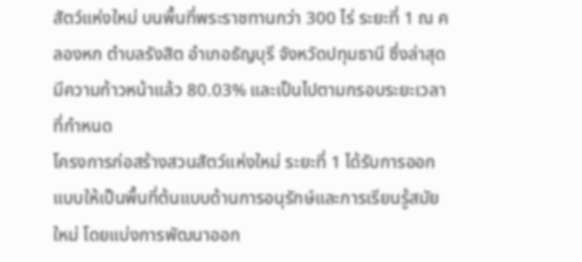สัตว์แห่งใหม่ บนพื้นที่พระราชทานกว่า 300 ไร่ ระยะที่ 1 ณ คลองหก ตำบลรังสิต อำเภอธัญบุรี จังหวัดปทุมธานี ซึ่งล่าสุดมีความก้าวหน้าแล้ว 80.03% และเป็นไปตามกรอบระยะเวลาที่กำหนด
โครงการก่อสร้างสวนสัตว์แห่งใหม่ ระยะที่ 1 ได้รับการออกแบบให้เป็นพื้นที่ต้นแบบด้านการอนุรักษ์และการเรียนรู้สมัยใหม่ โดยแบ่งการพัฒนาออก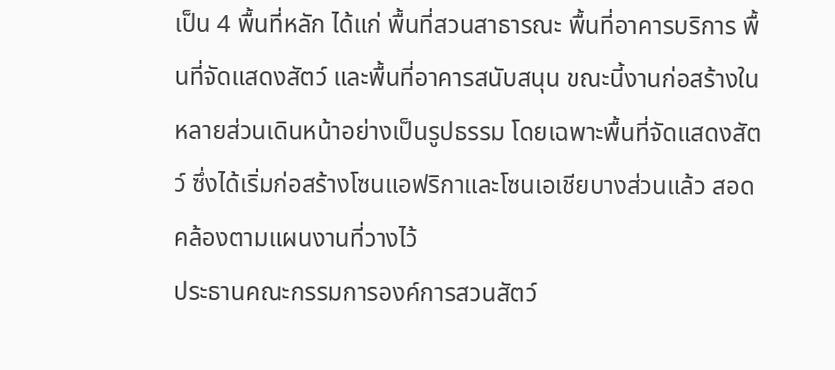เป็น 4 พื้นที่หลัก ได้แก่ พื้นที่สวนสาธารณะ พื้นที่อาคารบริการ พื้นที่จัดแสดงสัตว์ และพื้นที่อาคารสนับสนุน ขณะนี้งานก่อสร้างในหลายส่วนเดินหน้าอย่างเป็นรูปธรรม โดยเฉพาะพื้นที่จัดแสดงสัตว์ ซึ่งได้เริ่มก่อสร้างโซนแอฟริกาและโซนเอเชียบางส่วนแล้ว สอดคล้องตามแผนงานที่วางไว้
ประธานคณะกรรมการองค์การสวนสัตว์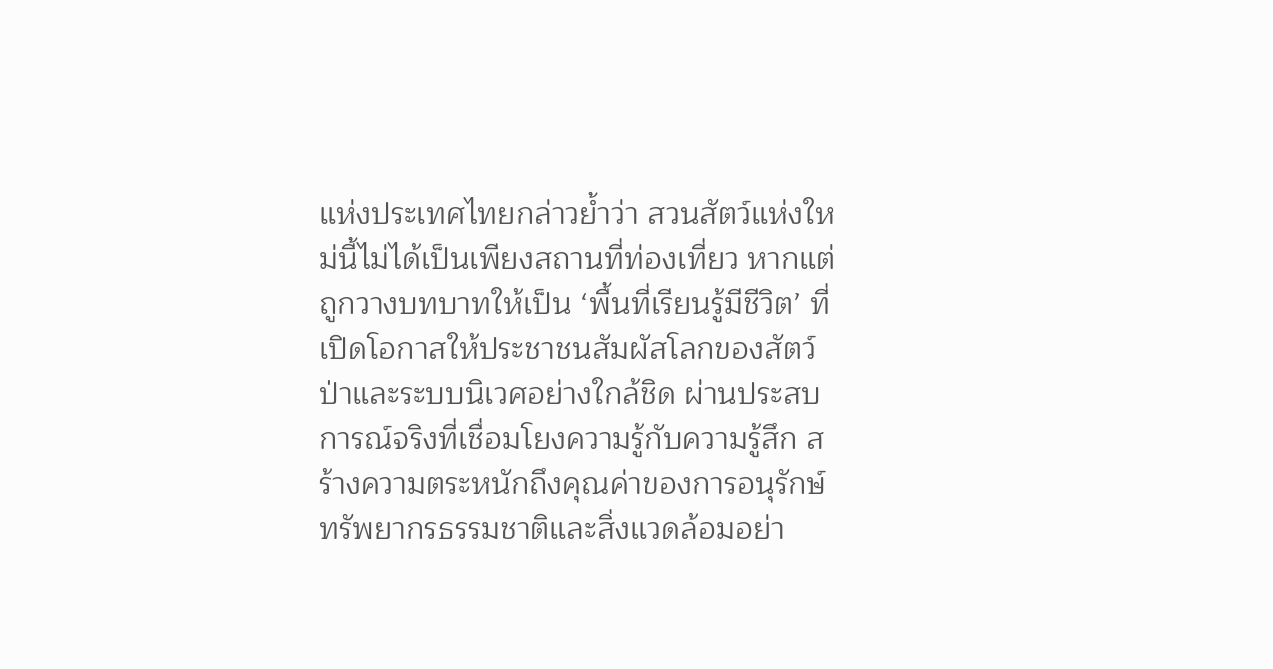แห่งประเทศไทยกล่าวย้ำว่า สวนสัตว์แห่งใหม่นี้ไม่ได้เป็นเพียงสถานที่ท่องเที่ยว หากแต่ถูกวางบทบาทให้เป็น ‘พื้นที่เรียนรู้มีชีวิต’ ที่เปิดโอกาสให้ประชาชนสัมผัสโลกของสัตว์ป่าและระบบนิเวศอย่างใกล้ชิด ผ่านประสบการณ์จริงที่เชื่อมโยงความรู้กับความรู้สึก สร้างความตระหนักถึงคุณค่าของการอนุรักษ์ทรัพยากรธรรมชาติและสิ่งแวดล้อมอย่า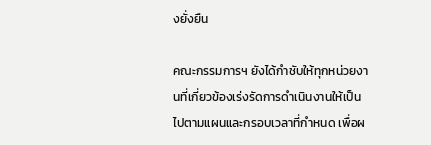งยั่งยืน

คณะกรรมการฯ ยังได้กำชับให้ทุกหน่วยงานที่เกี่ยวข้องเร่งรัดการดำเนินงานให้เป็นไปตามแผนและกรอบเวลาที่กำหนด เพื่อผ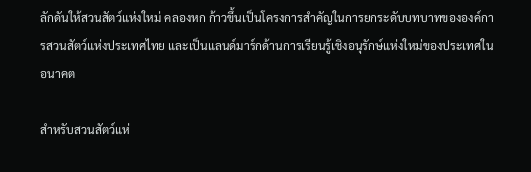ลักดันให้สวนสัตว์แห่งใหม่ คลองหก ก้าวขึ้นเป็นโครงการสำคัญในการยกระดับบทบาทขององค์การสวนสัตว์แห่งประเทศไทย และเป็นแลนด์มาร์กด้านการเรียนรู้เชิงอนุรักษ์แห่งใหม่ของประเทศในอนาคต

สำหรับสวนสัตว์แห่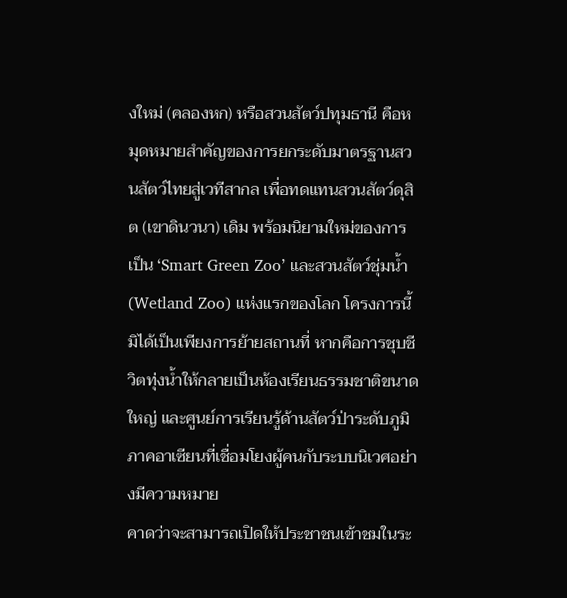งใหม่ (คลองหก) หรือสวนสัตว์ปทุมธานี คือหมุดหมายสำคัญของการยกระดับมาตรฐานสวนสัตว์ไทยสู่เวทีสากล เพื่อทดแทนสวนสัตว์ดุสิต (เขาดินวนา) เดิม พร้อมนิยามใหม่ของการเป็น ‘Smart Green Zoo’ และสวนสัตว์ชุ่มน้ำ (Wetland Zoo) แห่งแรกของโลก โครงการนี้มิได้เป็นเพียงการย้ายสถานที่ หากคือการชุบชีวิตทุ่งน้ำให้กลายเป็นห้องเรียนธรรมชาติขนาดใหญ่ และศูนย์การเรียนรู้ด้านสัตว์ป่าระดับภูมิภาคอาเซียนที่เชื่อมโยงผู้คนกับระบบนิเวศอย่างมีความหมาย
คาดว่าจะสามารถเปิดให้ประชาชนเข้าชมในระ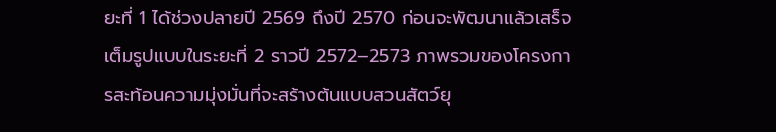ยะที่ 1 ได้ช่วงปลายปี 2569 ถึงปี 2570 ก่อนจะพัฒนาแล้วเสร็จเต็มรูปแบบในระยะที่ 2 ราวปี 2572–2573 ภาพรวมของโครงการสะท้อนความมุ่งมั่นที่จะสร้างต้นแบบสวนสัตว์ยุ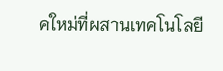คใหม่ที่ผสานเทคโนโลยี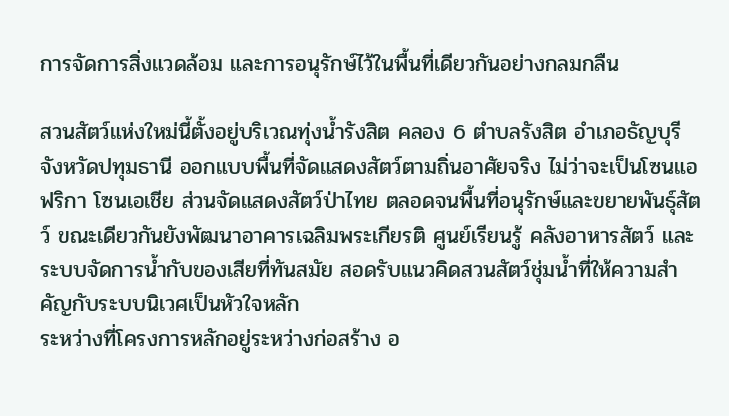การจัดการสิ่งแวดล้อม และการอนุรักษ์ไว้ในพื้นที่เดียวกันอย่างกลมกลืน

สวนสัตว์แห่งใหม่นี้ตั้งอยู่บริเวณทุ่งน้ำรังสิต คลอง 6 ตำบลรังสิต อำเภอธัญบุรี จังหวัดปทุมธานี ออกแบบพื้นที่จัดแสดงสัตว์ตามถิ่นอาศัยจริง ไม่ว่าจะเป็นโซนแอฟริกา โซนเอเชีย ส่วนจัดแสดงสัตว์ป่าไทย ตลอดจนพื้นที่อนุรักษ์และขยายพันธุ์สัตว์ ขณะเดียวกันยังพัฒนาอาคารเฉลิมพระเกียรติ ศูนย์เรียนรู้ คลังอาหารสัตว์ และระบบจัดการน้ำกับของเสียที่ทันสมัย สอดรับแนวคิดสวนสัตว์ชุ่มน้ำที่ให้ความสำคัญกับระบบนิเวศเป็นหัวใจหลัก
ระหว่างที่โครงการหลักอยู่ระหว่างก่อสร้าง อ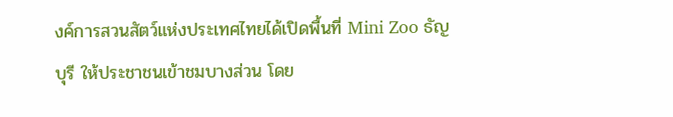งค์การสวนสัตว์แห่งประเทศไทยได้เปิดพื้นที่ Mini Zoo ธัญบุรี ให้ประชาชนเข้าชมบางส่วน โดย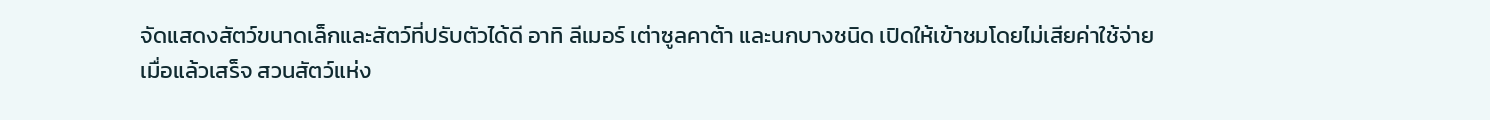จัดแสดงสัตว์ขนาดเล็กและสัตว์ที่ปรับตัวได้ดี อาทิ ลีเมอร์ เต่าซูลคาต้า และนกบางชนิด เปิดให้เข้าชมโดยไม่เสียค่าใช้จ่าย
เมื่อแล้วเสร็จ สวนสัตว์แห่ง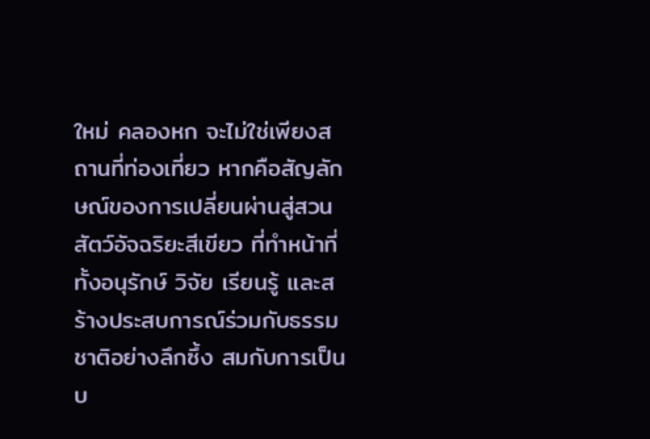ใหม่ คลองหก จะไม่ใช่เพียงสถานที่ท่องเที่ยว หากคือสัญลักษณ์ของการเปลี่ยนผ่านสู่สวนสัตว์อัจฉริยะสีเขียว ที่ทำหน้าที่ทั้งอนุรักษ์ วิจัย เรียนรู้ และสร้างประสบการณ์ร่วมกับธรรมชาติอย่างลึกซึ้ง สมกับการเป็นบ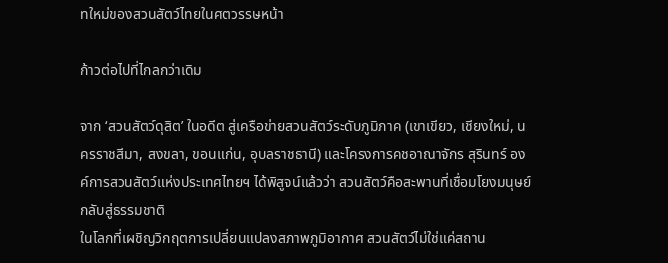ทใหม่ของสวนสัตว์ไทยในศตวรรษหน้า

ก้าวต่อไปที่ไกลกว่าเดิม

จาก ‘สวนสัตว์ดุสิต’ ในอดีต สู่เครือข่ายสวนสัตว์ระดับภูมิภาค (เขาเขียว, เชียงใหม่, นครราชสีมา, สงขลา, ขอนแก่น, อุบลราชธานี) และโครงการคชอาณาจักร สุรินทร์ องค์การสวนสัตว์แห่งประเทศไทยฯ ได้พิสูจน์แล้วว่า สวนสัตว์คือสะพานที่เชื่อมโยงมนุษย์กลับสู่ธรรมชาติ
ในโลกที่เผชิญวิกฤตการเปลี่ยนแปลงสภาพภูมิอากาศ สวนสัตว์ไม่ใช่แค่สถาน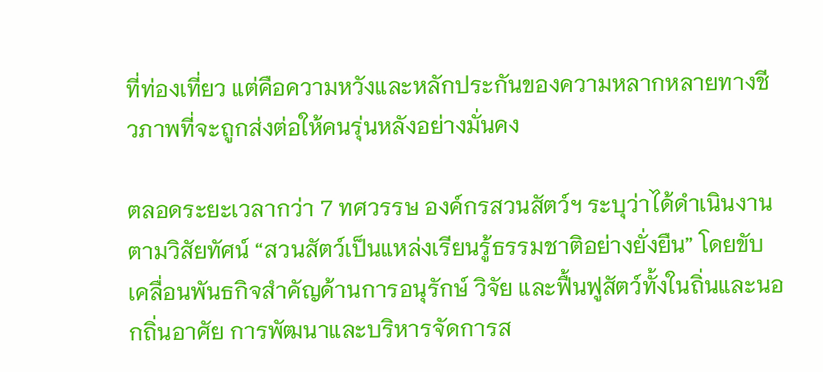ที่ท่องเที่ยว แต่คือความหวังและหลักประกันของความหลากหลายทางชีวภาพที่จะถูกส่งต่อให้คนรุ่นหลังอย่างมั่นคง

ตลอดระยะเวลากว่า 7 ทศวรรษ องค์กรสวนสัตว์ฯ ระบุว่าได้ดำเนินงานตามวิสัยทัศน์ “สวนสัตว์เป็นแหล่งเรียนรู้ธรรมชาติอย่างยั่งยืน” โดยขับเคลื่อนพันธกิจสำคัญด้านการอนุรักษ์ วิจัย และฟื้นฟูสัตว์ทั้งในถิ่นและนอกถิ่นอาศัย การพัฒนาและบริหารจัดการส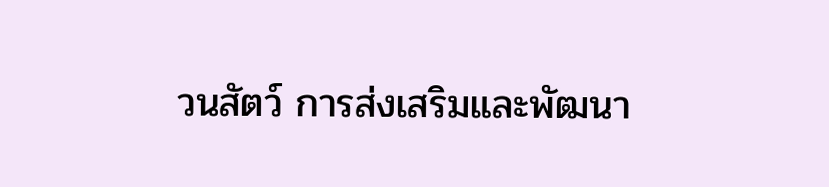วนสัตว์ การส่งเสริมและพัฒนา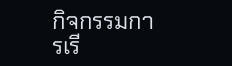กิจกรรมการเรี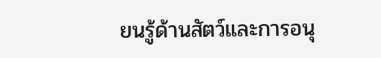ยนรู้ด้านสัตว์และการอนุ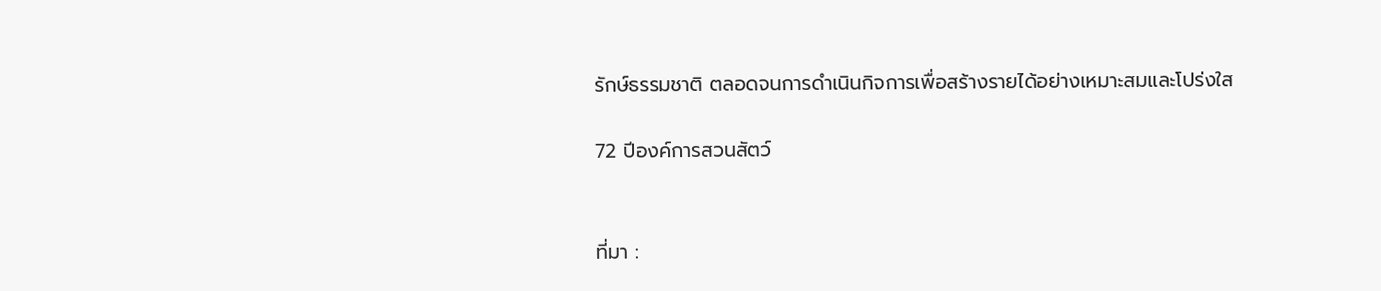รักษ์ธรรมชาติ ตลอดจนการดำเนินกิจการเพื่อสร้างรายได้อย่างเหมาะสมและโปร่งใส

72 ปีองค์การสวนสัตว์


ที่มา :